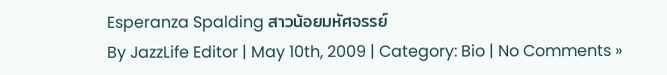Esperanza Spalding สาวน้อยมหัศจรรย์
By JazzLife Editor | May 10th, 2009 | Category: Bio | No Comments »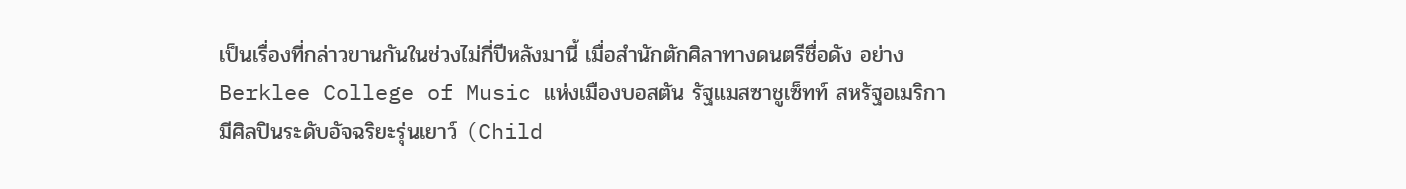เป็นเรื่องที่กล่าวขานกันในช่วงไม่กี่ปีหลังมานี้ เมื่อสำนักตักศิลาทางดนตรีชื่อดัง อย่าง Berklee College of Music แห่งเมืองบอสตัน รัฐแมสซาชูเซ็ทท์ สหรัฐอเมริกา มีศิลปินระดับอัจฉริยะรุ่นเยาว์ (Child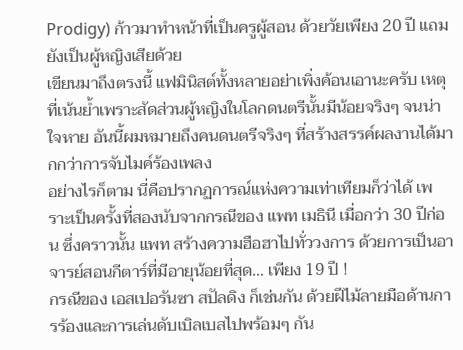Prodigy) ก้าวมาทำหน้าที่เป็นครูผู้สอน ด้วยวัยเพียง 20 ปี แถมยังเป็นผู้หญิงเสียด้วย
เขียนมาถึงตรงนี้ แฟมินิสต์ทั้งหลายอย่าเพิ่งค้อนเอานะครับ เหตุที่เน้นย้ำเพราะสัดส่วนผู้หญิงในโลกดนตรีนั้นมีน้อยจริงๆ จนน่าใจหาย อันนี้ผมหมายถึงคนดนตรีจริงๆ ที่สร้างสรรค์ผลงานได้มากกว่าการจับไมค์ร้องเพลง
อย่างไรก็ตาม นี่คือปรากฏการณ์แห่งความเท่าเทียมก็ว่าได้ เพราะเป็นครั้งที่สองนับจากกรณีของ แพท เมธินี เมื่อกว่า 30 ปีก่อน ซึ่งคราวนั้น แพท สร้างความฮือฮาไปทั่ววงการ ด้วยการเป็นอาจารย์สอนกีตาร์ที่มีอายุน้อยที่สุด… เพียง 19 ปี !
กรณีของ เอสเปอรันซา สปัลดิง ก็เช่นกัน ด้วยฝีไม้ลายมือด้านการร้องและการเล่นดับเบิลเบสไปพร้อมๆ กัน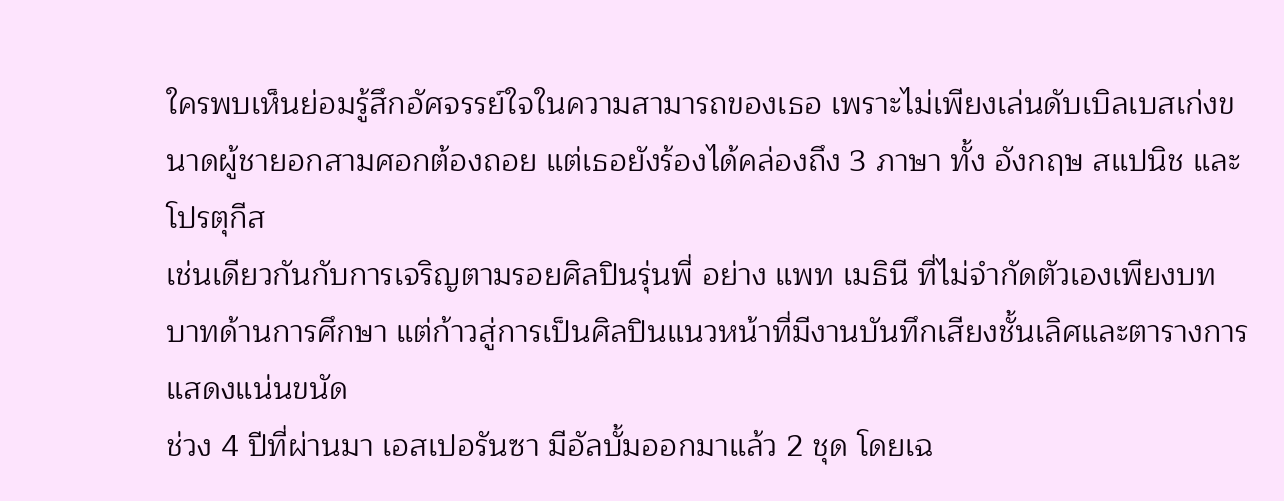ใครพบเห็นย่อมรู้สึกอัศจรรย์ใจในความสามารถของเธอ เพราะไม่เพียงเล่นดับเบิลเบสเก่งขนาดผู้ชายอกสามศอกต้องถอย แต่เธอยังร้องได้คล่องถึง 3 ภาษา ทั้ง อังกฤษ สแปนิช และ โปรตุกีส
เช่นเดียวกันกับการเจริญตามรอยศิลปินรุ่นพี่ อย่าง แพท เมธินี ที่ไม่จำกัดตัวเองเพียงบทบาทด้านการศึกษา แต่ก้าวสู่การเป็นศิลปินแนวหน้าที่มีงานบันทึกเสียงชั้นเลิศและตารางการแสดงแน่นขนัด
ช่วง 4 ปีที่ผ่านมา เอสเปอรันซา มีอัลบั้มออกมาแล้ว 2 ชุด โดยเฉ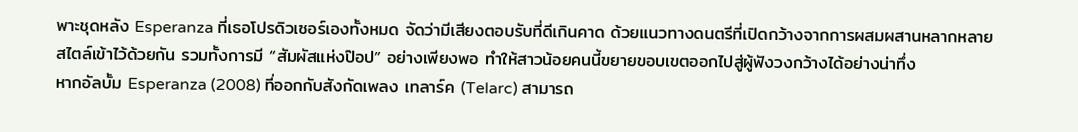พาะชุดหลัง Esperanza ที่เธอโปรดิวเซอร์เองทั้งหมด จัดว่ามีเสียงตอบรับที่ดีเกินคาด ด้วยแนวทางดนตรีที่เปิดกว้างจากการผสมผสานหลากหลายสไตล์เข้าไว้ด้วยกัน รวมทั้งการมี “สัมผัสแห่งป๊อป” อย่างเพียงพอ ทำให้สาวน้อยคนนี้ขยายขอบเขตออกไปสู่ผู้ฟังวงกว้างได้อย่างน่าทึ่ง
หากอัลบั้ม Esperanza (2008) ที่ออกกับสังกัดเพลง เทลาร์ค (Telarc) สามารถ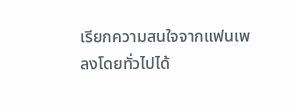เรียกความสนใจจากแฟนเพลงโดยทั่วไปได้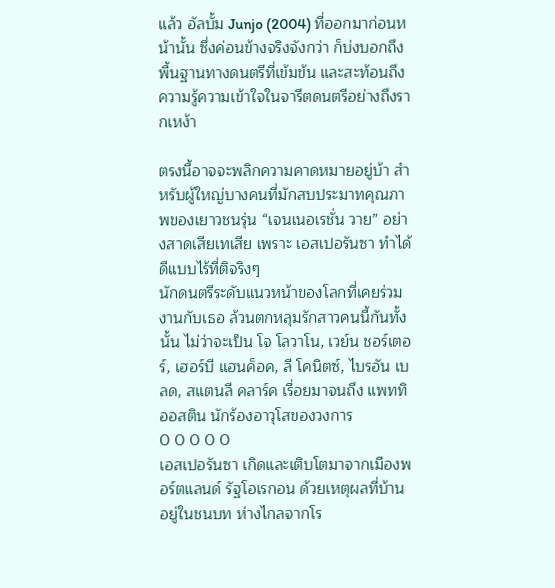แล้ว อัลบั้ม Junjo (2004) ที่ออกมาก่อนหน้านั้น ซึ่งค่อนข้างจริงจังกว่า ก็บ่งบอกถึงพื้นฐานทางดนตรีที่เข้มข้น และสะท้อนถึงความรู้ความเข้าใจในจารีตดนตรีอย่างถึงรากเหง้า

ตรงนี้อาจจะพลิกความคาดหมายอยู่บ้า สำหรับผู้ใหญ่บางคนที่มักสบประมาทคุณภาพของเยาวชนรุ่น “เจนเนอเรชั่น วาย” อย่างสาดเสียเทเสีย เพราะ เอสเปอรันซา ทำได้ดีแบบไร้ที่ติจริงๆ
นักดนตรีระดับแนวหน้าของโลกที่เคยร่วมงานกับเธอ ล้วนตกหลุมรักสาวคนนี้กันทั้งนั้น ไม่ว่าจะเป็น โจ โลวาโน, เวย์น ชอร์เตอร์, เฮอร์บี แฮนค็อค, ลี โคนิตซ์, ไบรอัน เบลด, สแตนลี คลาร์ค เรื่อยมาจนถึง แพททิ ออสติน นักร้องอาวุโสของวงการ
0 0 0 0 0
เอสเปอรันซา เกิดและเติบโตมาจากเมืองพอร์ตแลนด์ รัฐโอเรกอน ด้วยเหตุผลที่บ้านอยู่ในชนบท ห่างไกลจากโร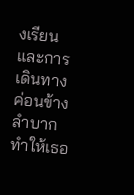งเรียน และการเดินทางค่อนข้างลำบาก ทำให้เธอ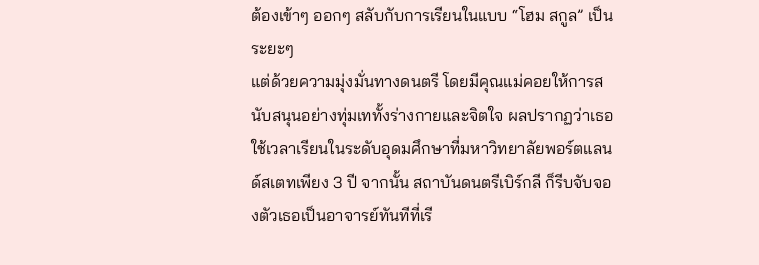ต้องเข้าๆ ออกๆ สลับกับการเรียนในแบบ “โฮม สกูล” เป็นระยะๆ
แต่ด้วยความมุ่งมั่นทางดนตรี โดยมีคุณแม่คอยให้การสนับสนุนอย่างทุ่มเททั้งร่างกายและจิตใจ ผลปรากฏว่าเธอใช้เวลาเรียนในระดับอุดมศึกษาที่มหาวิทยาลัยพอร์ตแลนด์สเตทเพียง 3 ปี จากนั้น สถาบันดนตรีเบิร์กลี ก็รีบจับจองตัวเธอเป็นอาจารย์ทันทีที่เรี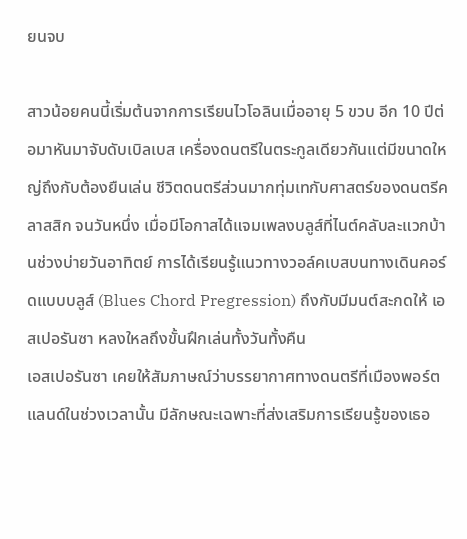ยนจบ

สาวน้อยคนนี้เริ่มต้นจากการเรียนไวโอลินเมื่ออายุ 5 ขวบ อีก 10 ปีต่อมาหันมาจับดับเบิลเบส เครื่องดนตรีในตระกูลเดียวกันแต่มีขนาดใหญ่ถึงกับต้องยืนเล่น ชีวิตดนตรีส่วนมากทุ่มเทกับศาสตร์ของดนตรีคลาสสิก จนวันหนึ่ง เมื่อมีโอกาสได้แจมเพลงบลูส์ที่ไนต์คลับละแวกบ้านช่วงบ่ายวันอาทิตย์ การได้เรียนรู้แนวทางวอล์คเบสบนทางเดินคอร์ดแบบบลูส์ (Blues Chord Pregression) ถึงกับมีมนต์สะกดให้ เอสเปอรันซา หลงใหลถึงขั้นฝึกเล่นทั้งวันทั้งคืน
เอสเปอรันซา เคยให้สัมภาษณ์ว่าบรรยากาศทางดนตรีที่เมืองพอร์ตแลนด์ในช่วงเวลานั้น มีลักษณะเฉพาะที่ส่งเสริมการเรียนรู้ของเธอ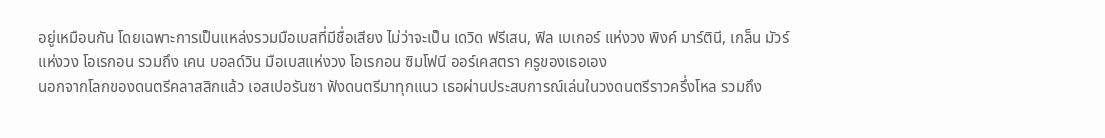อยู่เหมือนกัน โดยเฉพาะการเป็นแหล่งรวมมือเบสที่มีชื่อเสียง ไม่ว่าจะเป็น เดวิด ฟรีเสน, ฟิล เบเกอร์ แห่งวง พิงค์ มาร์ตินี, เกล็น มัวร์ แห่งวง โอเรกอน รวมถึง เคน บอลด์วิน มือเบสแห่งวง โอเรกอน ซิมโฟนี ออร์เคสตรา ครูของเธอเอง
นอกจากโลกของดนตรีคลาสสิกแล้ว เอสเปอรันซา ฟังดนตรีมาทุกแนว เธอผ่านประสบการณ์เล่นในวงดนตรีราวครึ่งโหล รวมถึง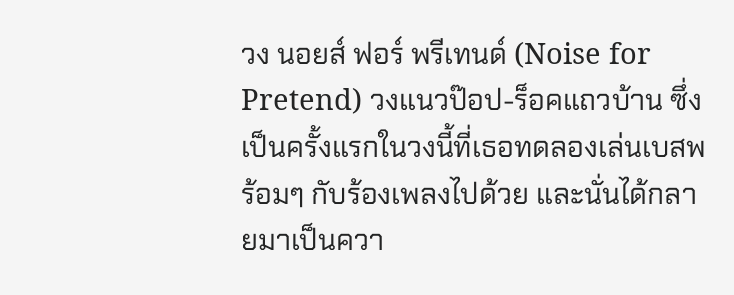วง นอยส์ ฟอร์ พรีเทนด์ (Noise for Pretend) วงแนวป๊อป-ร็อคแถวบ้าน ซึ่งเป็นครั้งแรกในวงนี้ที่เธอทดลองเล่นเบสพร้อมๆ กับร้องเพลงไปด้วย และนั่นได้กลายมาเป็นควา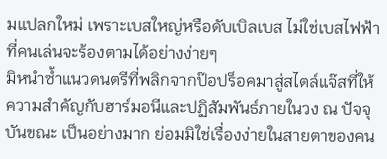มแปลกใหม่ เพราะเบสใหญ่หรือดับเบิลเบส ไม่ใช่เบสไฟฟ้าที่คนเล่นจะร้องตามได้อย่างง่ายๆ
มิหนำซ้ำแนวดนตรีที่พลิกจากป๊อปร็อคมาสู่สไตล์แจ๊สที่ให้ความสำคัญกับฮาร์มอนีและปฏิสัมพันธ์ภายในวง ณ ปัจจุบันขณะ เป็นอย่างมาก ย่อมมิใช่เรื่องง่ายในสายตาของคน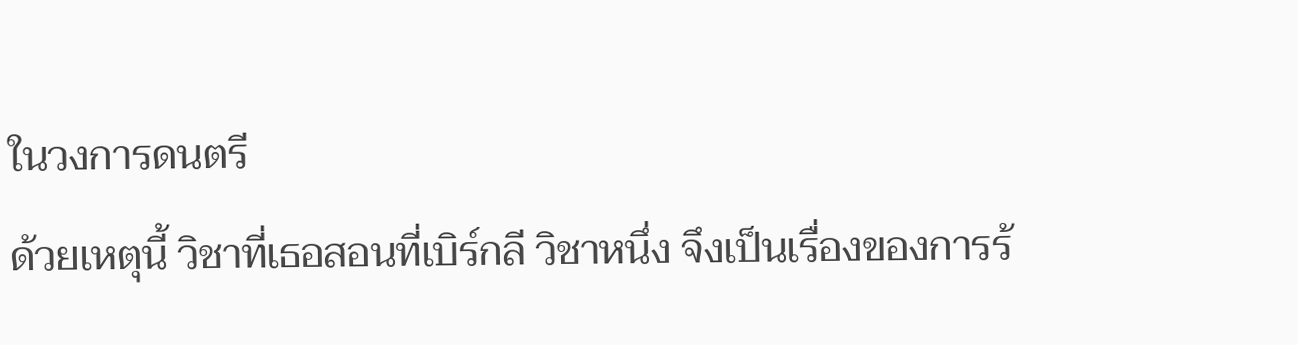ในวงการดนตรี
ด้วยเหตุนี้ วิชาที่เธอสอนที่เบิร์กลี วิชาหนึ่ง จึงเป็นเรื่องของการร้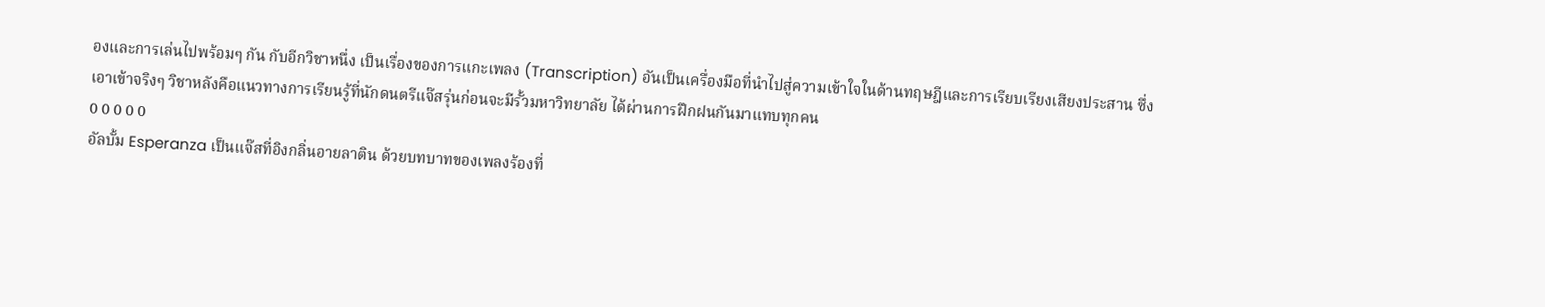องและการเล่นไปพร้อมๆ กัน กับอีกวิชาหนึ่ง เป็นเรื่องของการแกะเพลง (Transcription) อันเป็นเครื่องมือที่นำไปสู่ความเข้าใจในด้านทฤษฎีและการเรียบเรียงเสียงประสาน ซึ่งเอาเข้าจริงๆ วิชาหลังคือแนวทางการเรียนรู้ที่นักดนตรีแจ๊สรุ่นก่อนจะมีรั้วมหาวิทยาลัย ได้ผ่านการฝึกฝนกันมาแทบทุกคน
0 0 0 0 0
อัลบั้ม Esperanza เป็นแจ๊สที่อิงกลิ่นอายลาติน ด้วยบทบาทของเพลงร้องที่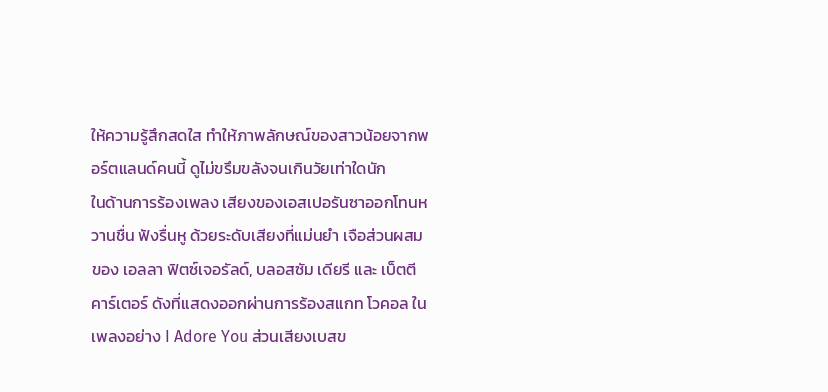ให้ความรู้สึกสดใส ทำให้ภาพลักษณ์ของสาวน้อยจากพอร์ตแลนด์คนนี้ ดูไม่ขรึมขลังจนเกินวัยเท่าใดนัก
ในด้านการร้องเพลง เสียงของเอสเปอรันซาออกโทนหวานชื่น ฟังรื่นหู ด้วยระดับเสียงที่แม่นยำ เจือส่วนผสมของ เอลลา ฟิตซ์เจอรัลด์, บลอสซัม เดียรี และ เบ็ตตี คาร์เตอร์ ดังที่แสดงออกผ่านการร้องสแกท โวคอล ในเพลงอย่าง I Adore You ส่วนเสียงเบสข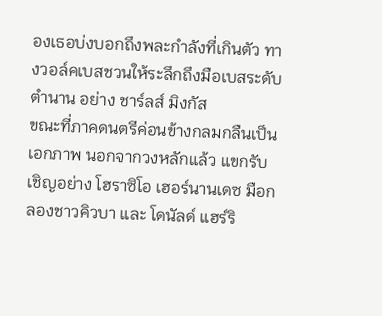องเธอบ่งบอกถึงพละกำลังที่เกินตัว ทางวอล์คเบสชวนให้ระลึกถึงมือเบสระดับตำนาน อย่าง ชาร์ลส์ มิงกัส
ขณะที่ภาคดนตรีค่อนข้างกลมกลืนเป็นเอกภาพ นอกจากวงหลักแล้ว แขกรับเชิญอย่าง โฮราซิโอ เฮอร์นานเดซ มือกลองชาวคิวบา และ โดนัลด์ แฮร์ริ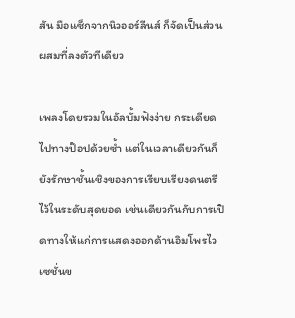สัน มือแซ็กจากนิวออร์ลีนส์ ก็จัดเป็นส่วนผสมที่ลงตัวทีเดียว

เพลงโดยรวมในอัลบั้มฟังง่าย กระเดียดไปทางป๊อปด้วยซ้ำ แต่ในเวลาเดียวกันก็ยังรักษาชั้นเชิงของการเรียบเรียงดนตรีไว้ในระดับสุดยอด เช่นเดียวกันกับการเปิดทางให้แก่การแสดงออกด้านอิมโพรไวเซชั่นข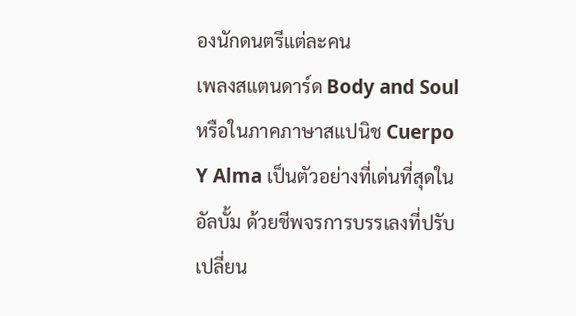องนักดนตรีแต่ละคน
เพลงสแตนดาร์ด Body and Soul หรือในภาคภาษาสแปนิช Cuerpo Y Alma เป็นตัวอย่างที่เด่นที่สุดในอัลบั้ม ด้วยชีพจรการบรรเลงที่ปรับเปลี่ยน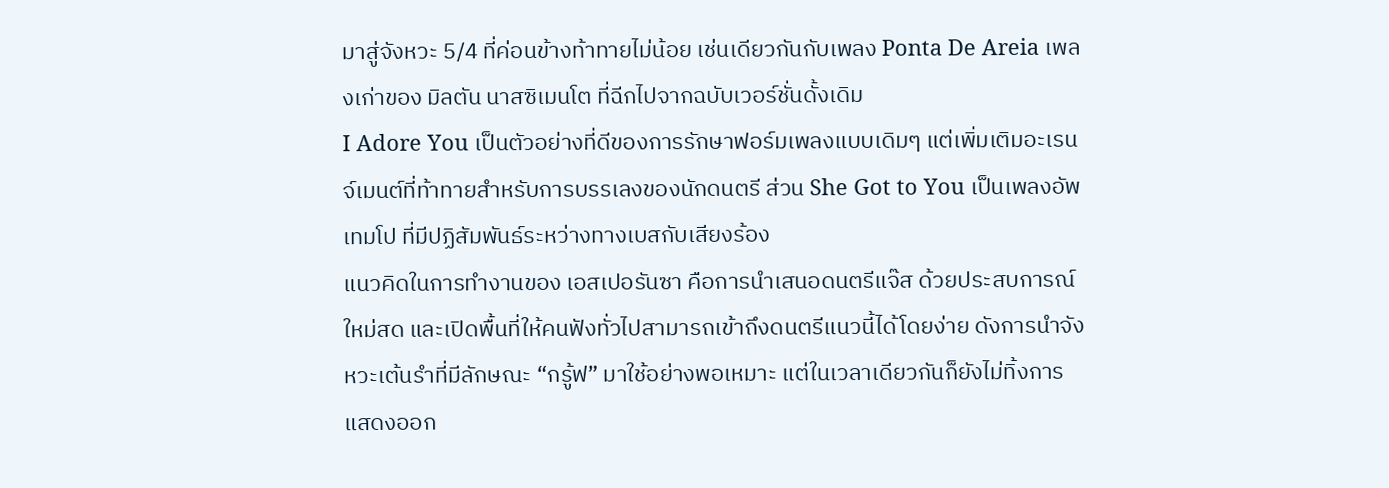มาสู่จังหวะ 5/4 ที่ค่อนข้างท้าทายไม่น้อย เช่นเดียวกันกับเพลง Ponta De Areia เพลงเก่าของ มิลตัน นาสซิเมนโต ที่ฉีกไปจากฉบับเวอร์ชั่นดั้งเดิม
I Adore You เป็นตัวอย่างที่ดีของการรักษาฟอร์มเพลงแบบเดิมๆ แต่เพิ่มเติมอะเรนจ์เมนต์ที่ท้าทายสำหรับการบรรเลงของนักดนตรี ส่วน She Got to You เป็นเพลงอัพเทมโป ที่มีปฏิสัมพันธ์ระหว่างทางเบสกับเสียงร้อง
แนวคิดในการทำงานของ เอสเปอรันซา คือการนำเสนอดนตรีแจ๊ส ด้วยประสบการณ์ใหม่สด และเปิดพื้นที่ให้คนฟังทั่วไปสามารถเข้าถึงดนตรีแนวนี้ได้โดยง่าย ดังการนำจังหวะเต้นรำที่มีลักษณะ “กรู้ฟ” มาใช้อย่างพอเหมาะ แต่ในเวลาเดียวกันก็ยังไม่ทิ้งการแสดงออก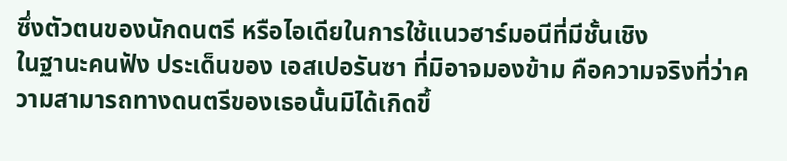ซึ่งตัวตนของนักดนตรี หรือไอเดียในการใช้แนวฮาร์มอนีที่มีชั้นเชิง
ในฐานะคนฟัง ประเด็นของ เอสเปอรันซา ที่มิอาจมองข้าม คือความจริงที่ว่าความสามารถทางดนตรีของเธอนั้นมิได้เกิดขึ้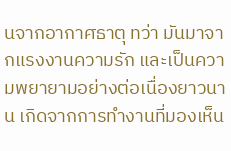นจากอากาศธาตุ ทว่า มันมาจากแรงงานความรัก และเป็นความพยายามอย่างต่อเนื่องยาวนาน เกิดจากการทำงานที่มองเห็น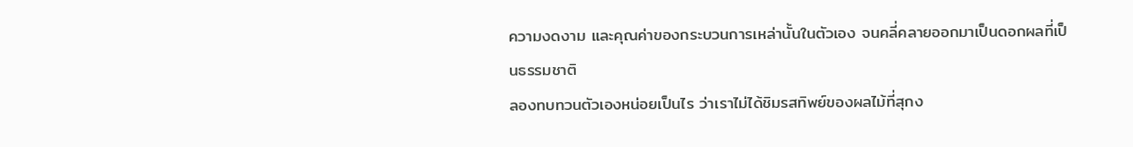ความงดงาม และคุณค่าของกระบวนการเหล่านั้นในตัวเอง จนคลี่คลายออกมาเป็นดอกผลที่เป็นธรรมชาติ
ลองทบทวนตัวเองหน่อยเป็นไร ว่าเราไม่ได้ชิมรสทิพย์ของผลไม้ที่สุกง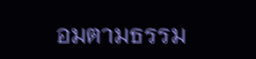อมตามธรรม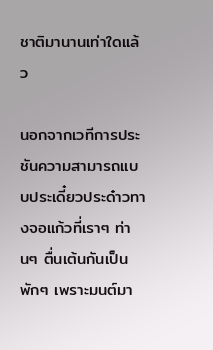ชาติมานานเท่าใดแล้ว

นอกจากเวทีการประชันความสามารถแบบประเดี๋ยวประด๋าวทางจอแก้วที่เราๆ ท่านๆ ตื่นเต้นกันเป็นพักๆ เพราะมนต์มา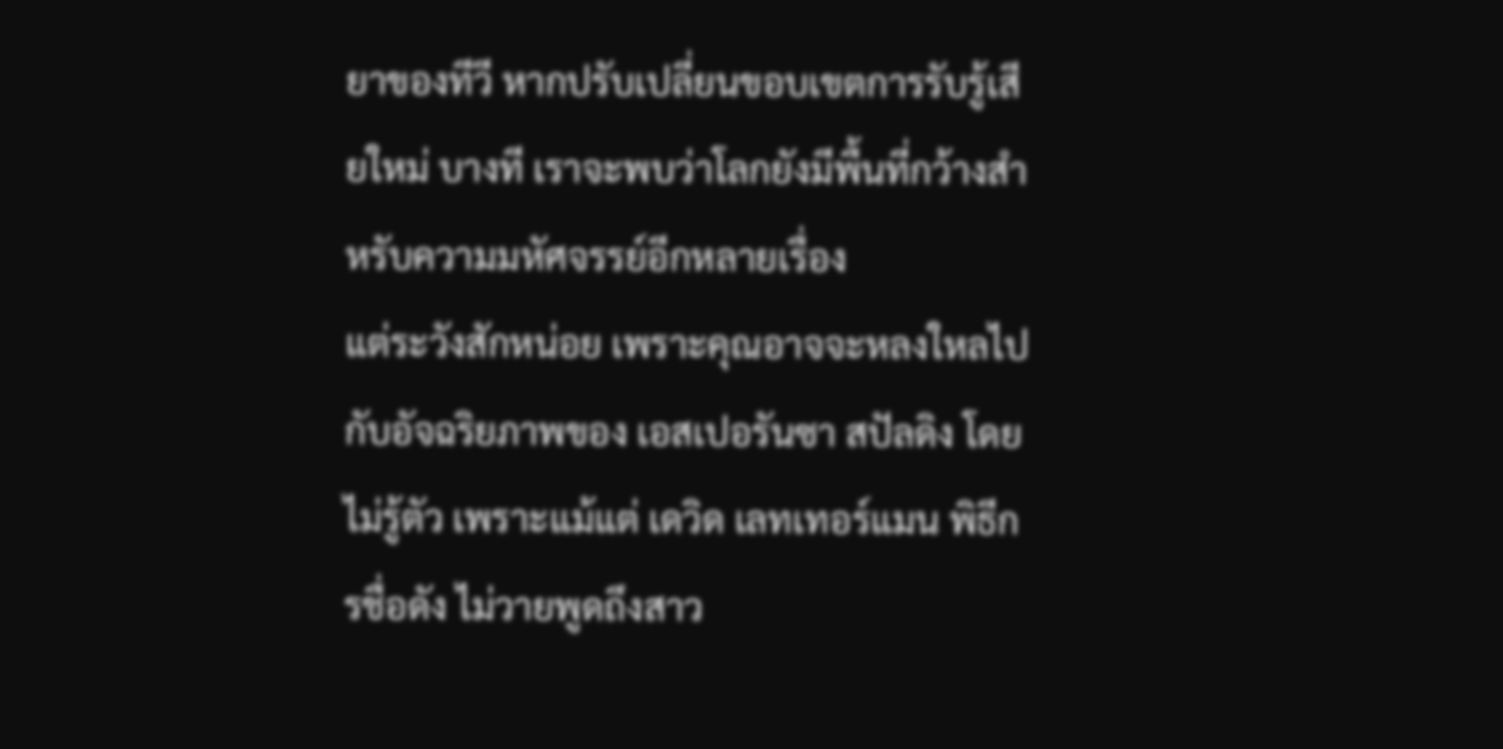ยาของทีวี หากปรับเปลี่ยนขอบเขตการรับรู้เสียใหม่ บางที เราจะพบว่าโลกยังมีพื้นที่กว้างสำหรับความมหัศจรรย์อีกหลายเรื่อง
แต่ระวังสักหน่อย เพราะคุณอาจจะหลงใหลไปกับอัจฉริยภาพของ เอสเปอรันซา สปัลดิง โดยไม่รู้ตัว เพราะแม้แต่ เดวิด เลทเทอร์แมน พิธีกรชื่อดัง ไม่วายพูดถึงสาว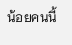น้อยคนนี้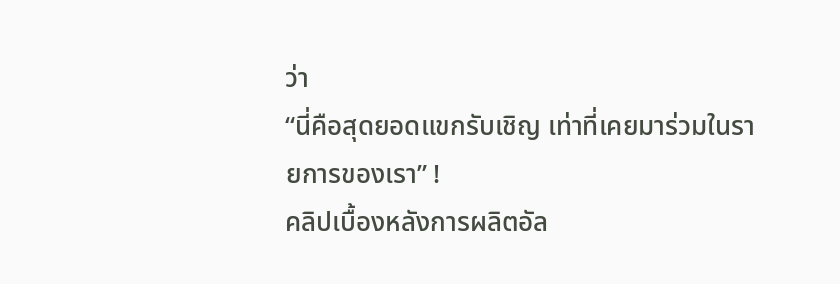ว่า
“นี่คือสุดยอดแขกรับเชิญ เท่าที่เคยมาร่วมในรายการของเรา” !
คลิปเบื้องหลังการผลิตอัล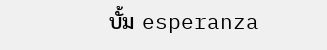บั้ม esperanza